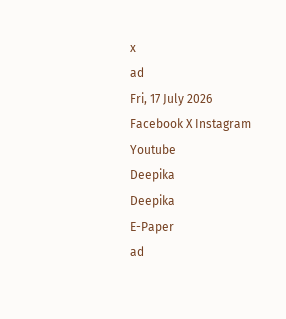x
ad
Fri, 17 July 2026
Facebook X Instagram Youtube
Deepika
Deepika
E-Paper
ad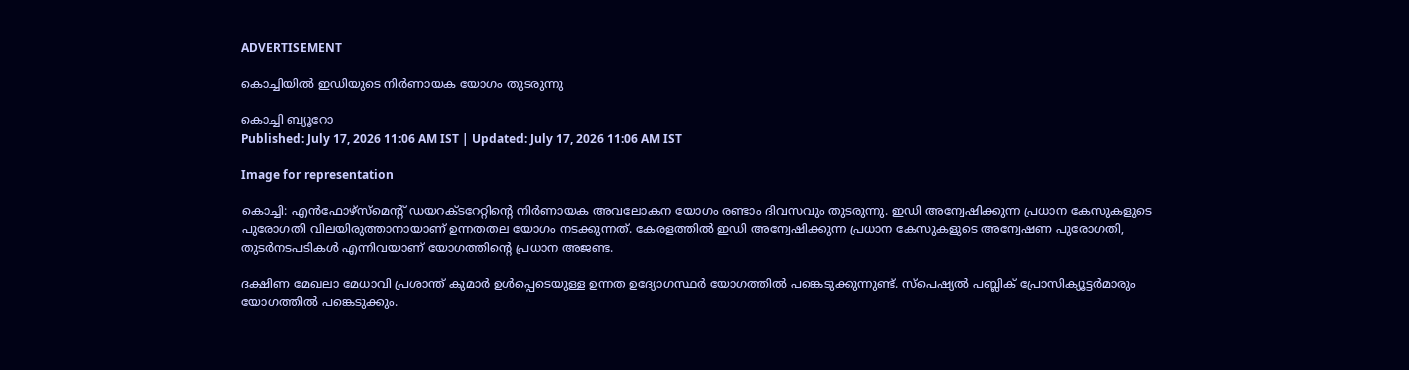ADVERTISEMENT

കൊച്ചിയില്‍ ഇഡിയുടെ നിര്‍ണായക യോഗം തുടരുന്നു

കൊച്ചി ബ്യൂറോ
Published: July 17, 2026 11:06 AM IST | Updated: July 17, 2026 11:06 AM IST

Image for representation

കൊച്ചി: എന്‍ഫോഴ്‌സ്‌മെന്‍റ് ഡയറക്ടറേറ്റിന്‍റെ നിര്‍ണായക അവലോകന യോഗം രണ്ടാം ദിവസവും തുടരുന്നു. ഇഡി അന്വേഷിക്കുന്ന പ്രധാന കേസുകളുടെ പുരോഗതി വിലയിരുത്താനായാണ് ഉന്നതതല യോഗം നടക്കുന്നത്. കേരളത്തില്‍ ഇഡി അന്വേഷിക്കുന്ന പ്രധാന കേസുകളുടെ അന്വേഷണ പുരോഗതി, തുടര്‍നടപടികള്‍ എന്നിവയാണ് യോഗത്തിന്റെ പ്രധാന അജണ്ട.

ദക്ഷിണ മേഖലാ മേധാവി പ്രശാന്ത് കുമാര്‍ ഉള്‍പ്പെടെയുള്ള ഉന്നത ഉദ്യോഗസ്ഥര്‍ യോഗത്തില്‍ പങ്കെടുക്കുന്നുണ്ട്. സ്‌പെഷ്യല്‍ പബ്ലിക് പ്രോസിക്യൂട്ടര്‍മാരും യോഗത്തില്‍ പങ്കെടുക്കും.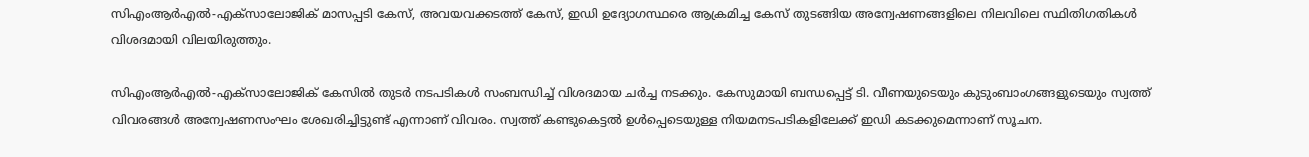സിഎംആര്‍എല്‍-എക്‌സാലോജിക് മാസപ്പടി കേസ്, അവയവക്കടത്ത് കേസ്, ഇഡി ഉദ്യോഗസ്ഥരെ ആക്രമിച്ച കേസ് തുടങ്ങിയ അന്വേഷണങ്ങളിലെ നിലവിലെ സ്ഥിതിഗതികള്‍ വിശദമായി വിലയിരുത്തും.

സിഎംആര്‍എല്‍-എക്‌സാലോജിക് കേസില്‍ തുടര്‍ നടപടികള്‍ സംബന്ധിച്ച് വിശദമായ ചര്‍ച്ച നടക്കും. കേസുമായി ബന്ധപ്പെട്ട് ടി. വീണയുടെയും കുടുംബാംഗങ്ങളുടെയും സ്വത്ത് വിവരങ്ങള്‍ അന്വേഷണസംഘം ശേഖരിച്ചിട്ടുണ്ട് എന്നാണ് വിവരം. സ്വത്ത് കണ്ടുകെട്ടല്‍ ഉള്‍പ്പെടെയുള്ള നിയമനടപടികളിലേക്ക് ഇഡി കടക്കുമെന്നാണ് സൂചന.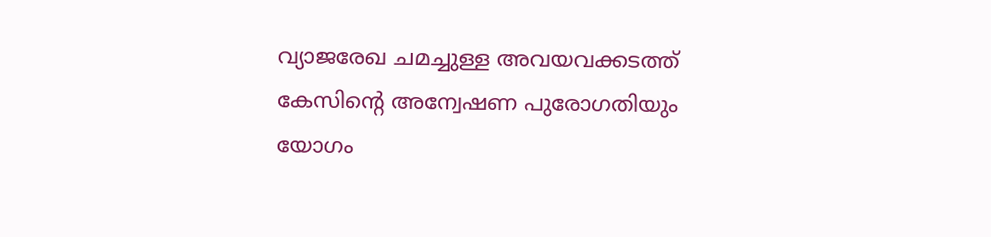വ്യാജരേഖ ചമച്ചുള്ള അവയവക്കടത്ത് കേസിന്‍റെ അന്വേഷണ പുരോഗതിയും യോഗം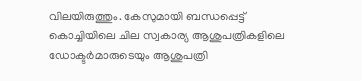വിലയിരുത്തും. കേസുമായി ബന്ധപ്പെട്ട് കൊച്ചിയിലെ ചില സ്വകാര്യ ആശുപത്രികളിലെ ഡോക്ടര്‍മാരുടെയും ആശുപത്രി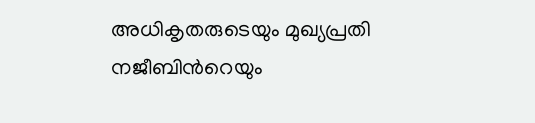അധികൃതരുടെയും മുഖ്യപ്രതി നജീബിന്‍റെയും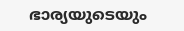ഭാര്യയുടെയും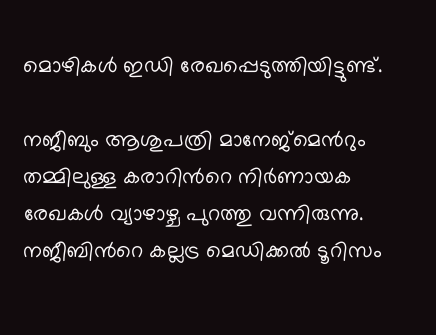മൊഴികള്‍ ഇഡി രേഖപ്പെടുത്തിയിട്ടുണ്ട്.

നജീബും ആശുപത്രി മാനേജ്‌മെന്‍റും തമ്മിലുള്ള കരാറിന്‍റെ നിര്‍ണായക രേഖകള്‍ വ്യാഴാഴ്ച പുറത്തു വന്നിരുന്നു. നജീബിന്‍റെ കല്ലട്ര മെഡിക്കല്‍ ടൂറിസം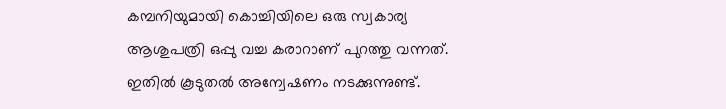കമ്പനിയുമായി കൊച്ചിയിലെ ഒരു സ്വകാര്യ ആശുപത്രി ഒപ്പു വച്ച കരാറാണ് പുറത്തു വന്നത്. ഇതില്‍ കൂടുതല്‍ അന്വേഷണം നടക്കുന്നുണ്ട്.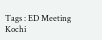Tags : ED Meeting Kochi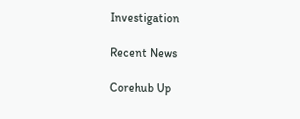Investigation

Recent News

Corehub Up